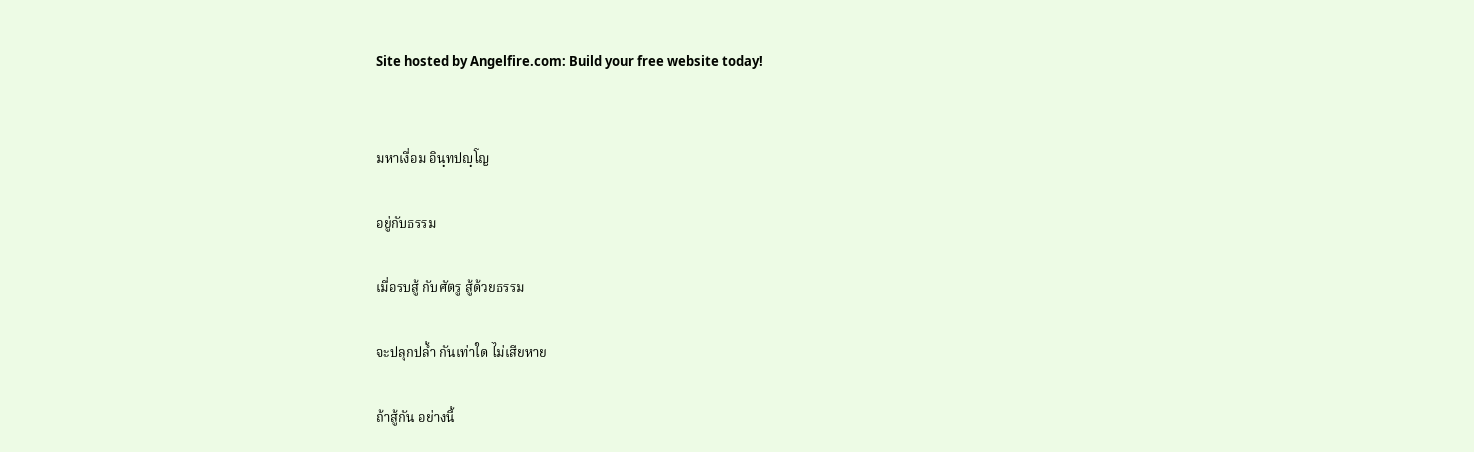Site hosted by Angelfire.com: Build your free website today!


มหาเงื่อม อินฺทปญฺโญ

อยู่กับธรรม

เมื่อรบสู้ กับศัตรู สู้ด้วยธรรม

จะปลุกปล้ำ กันเท่าใด ไม่เสียหาย

ถ้าสู้กัน อย่างนี้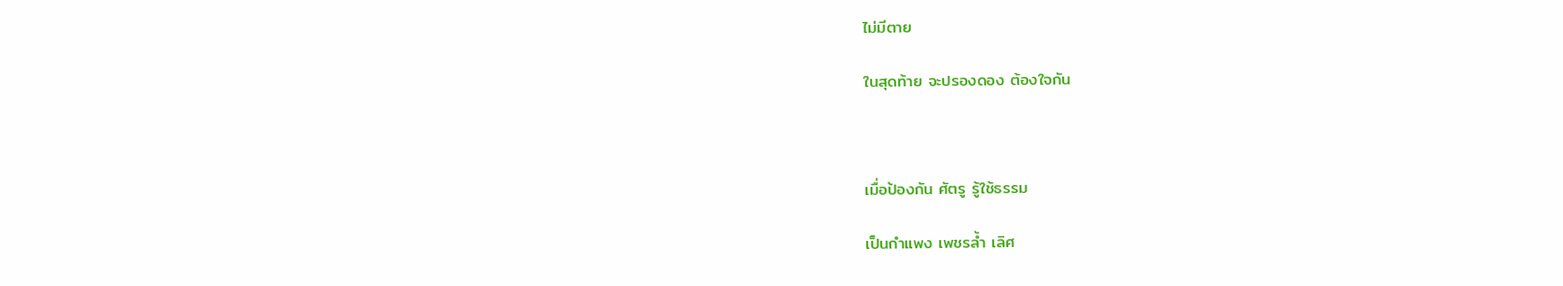ไม่มีตาย

ในสุดท้าย จะปรองดอง ต้องใจกัน



เมื่อป้องกัน ศัตรู รู้ใช้ธรรม

เป็นกำแพง เพชรล้ำ เลิศ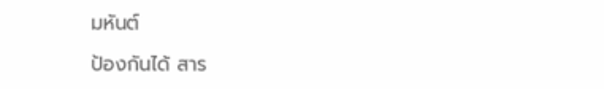มหันต์

ป้องกันได้ สาร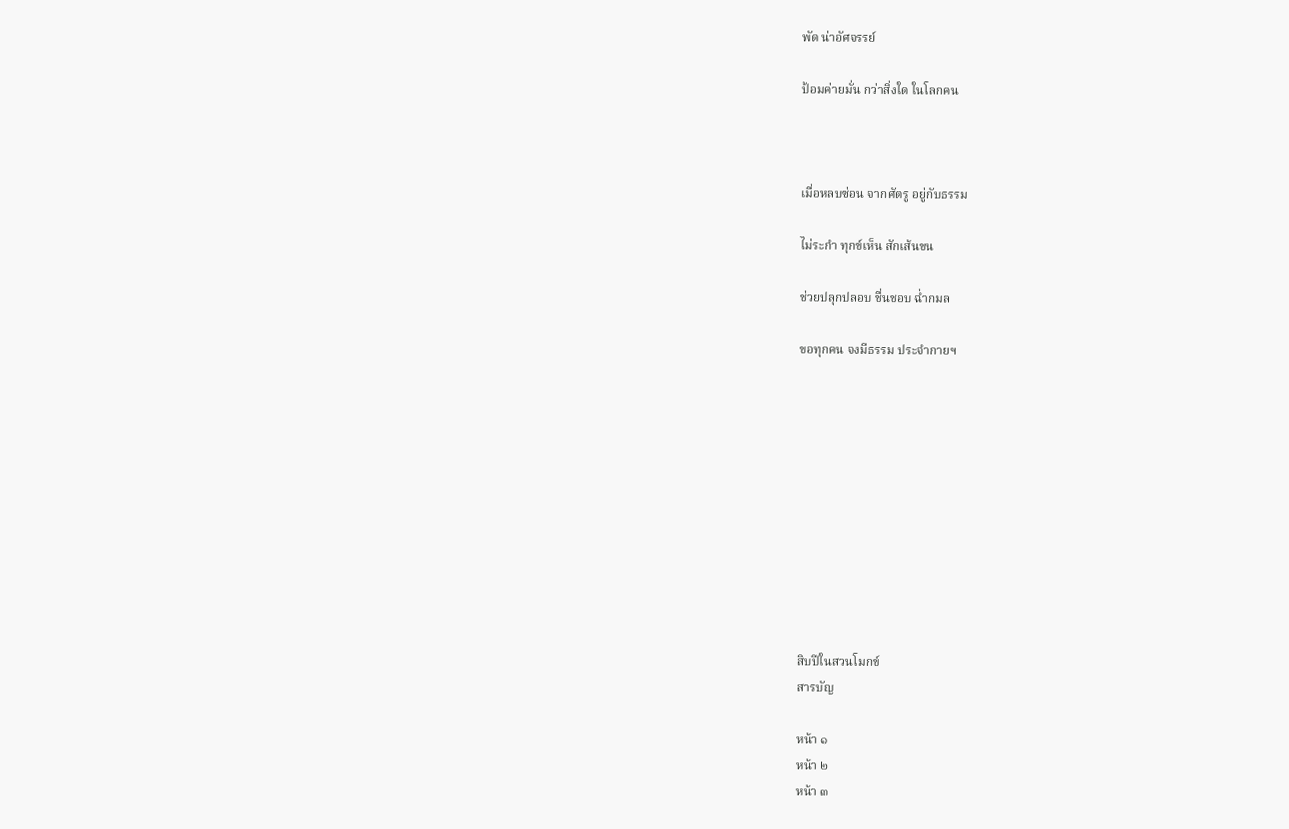พัด น่าอัศจรรย์

ป้อมค่ายมั่น กว่าสิ่งใด ในโลกคน



เมื่อหลบซ่อน จากศัตรู อยู่กับธรรม

ไม่ระกำ ทุกข์เห็น สักเส้นขน

ช่วยปลุกปลอบ ชื่นชอบ ฉ่ำกมล

ขอทุกคน จงมีธรรม ประจำกายฯ











สิบปีในสวนโมกข์
สารบัญ

หน้า ๑
หน้า ๒
หน้า ๓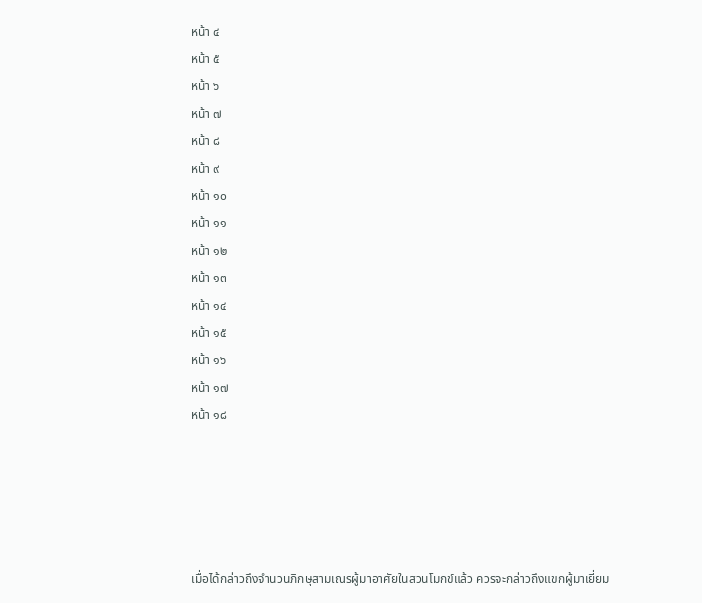หน้า ๔
หน้า ๕
หน้า ๖
หน้า ๗
หน้า ๘
หน้า ๙
หน้า ๑๐
หน้า ๑๑
หน้า ๑๒
หน้า ๑๓
หน้า ๑๔
หน้า ๑๕
หน้า ๑๖
หน้า ๑๗
หน้า ๑๘





เมื่อได้กล่าวถึงจำนวนภิกษุสามเณรผู้มาอาศัยในสวนโมกข์แล้ว ควรจะกล่าวถึงแขกผู้มาเยี่ยม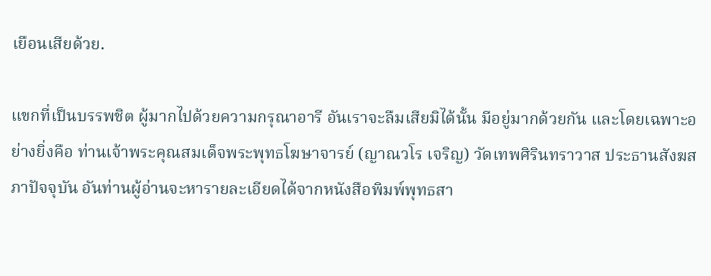เยือนเสียด้วย.

แขกที่เป็นบรรพชิต ผู้มากไปด้วยความกรุณาอารี อันเราจะลืมเสียมิได้นั้น มีอยู่มากด้วยกัน และโดยเฉพาะอย่างยิ่งคือ ท่านเจ้าพระคุณสมเด็จพระพุทธโฆษาจารย์ (ญาณวโร เจริญ) วัดเทพศิรินทราวาส ประธานสังฆสภาปัจจุบัน อันท่านผู้อ่านจะหารายละเอียดได้จากหนังสือพิมพ์พุทธสา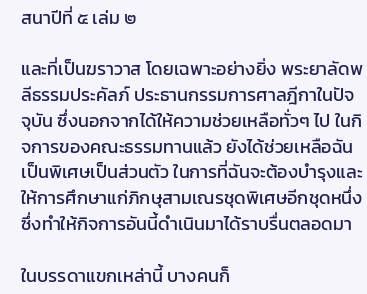สนาปีที่ ๕ เล่ม ๒

และที่เป็นฆราวาส โดยเฉพาะอย่างยิ่ง พระยาลัดพลีธรรมประคัลภ์ ประธานกรรมการศาลฎีกาในปัจจุบัน ซึ่งนอกจากได้ให้ความช่วยเหลือทั่วๆ ไป ในกิจการของคณะธรรมทานแล้ว ยังได้ช่วยเหลือฉันเป็นพิเศษเป็นส่วนตัว ในการที่ฉันจะต้องบำรุงและให้การศึกษาแก่ภิกษุสามเณรชุดพิเศษอีกชุดหนึ่ง ซึ่งทำให้กิจการอันนี้ดำเนินมาได้ราบรื่นตลอดมา

ในบรรดาแขกเหล่านี้ บางคนก็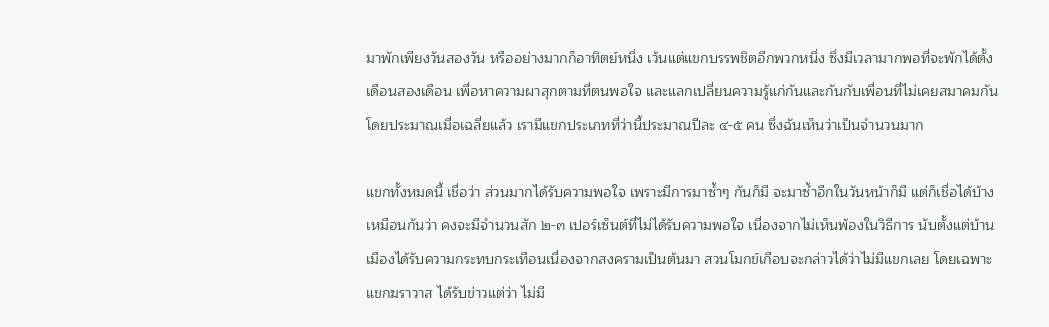มาพักเพียงวันสองวัน หรืออย่างมากก็อาทิตย์หนึ่ง เว้นแต่แขกบรรพชิตอีกพวกหนึ่ง ซึ่งมีเวลามากพอที่จะพักได้ตั้งเดือนสองเดือน เพื่อหาความผาสุกตามที่ตนพอใจ และแลกเปลี่ยนความรู้แก่กันและกันกับเพื่อนที่ไม่เคยสมาคมกัน โดยประมาณเมื่อเฉลี่ยแล้ว เรามีแขกประเภทที่ว่านี้ประมาณปีละ ๔-๕ คน ซึ่งฉันเห็นว่าเป็นจำนวนมาก

แขกทั้งหมดนี้ เชื่อว่า ส่วนมากได้รับความพอใจ เพราะมีการมาซ้ำๆ กันก็มี จะมาซ้ำอีกในวันหน้าก็มี แต่ก็เชื่อได้บ้างเหมือนกันว่า คงจะมีจำนวนสัก ๒-๓ เปอร์เซ็นต์ที่ไม่ได้รับความพอใจ เนื่องจากไม่เห็นพ้องในวิธีการ นับตั้งแต่บ้านเมืองได้รับความกระทบกระเทือนเนื่องจากสงครามเป็นต้นมา สวนโมกข์เกือบจะกล่าวได้ว่าไม่มีแขกเลย โดยเฉพาะแขกฆราวาส ได้รับข่าวแต่ว่า ไม่มี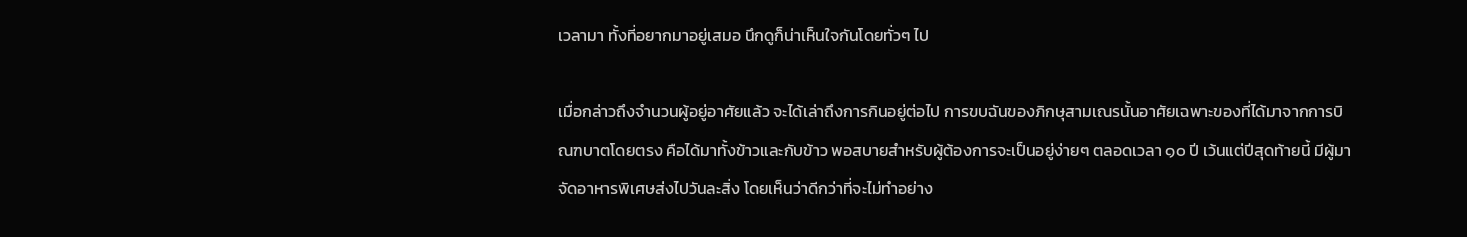เวลามา ทั้งที่อยากมาอยู่เสมอ นึกดูก็น่าเห็นใจกันโดยทั่วๆ ไป

เมื่อกล่าวถึงจำนวนผู้อยู่อาศัยแล้ว จะได้เล่าถึงการกินอยู่ต่อไป การขบฉันของภิกษุสามเณรนั้นอาศัยเฉพาะของที่ได้มาจากการบิณฑบาตโดยตรง คือได้มาทั้งข้าวและกับข้าว พอสบายสำหรับผู้ต้องการจะเป็นอยู่ง่ายๆ ตลอดเวลา ๑๐ ปี เว้นแต่ปีสุดท้ายนี้ มีผู้มาจัดอาหารพิเศษส่งไปวันละสิ่ง โดยเห็นว่าดีกว่าที่จะไม่ทำอย่าง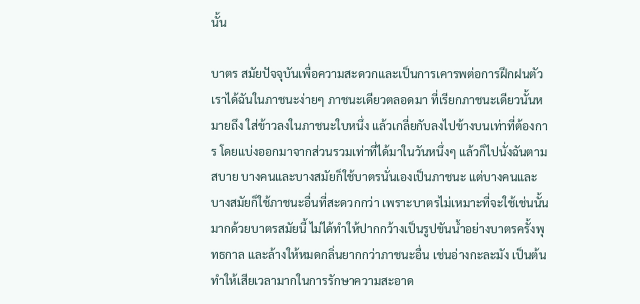นั้น

บาตร สมัยปัจจุบันเพื่อความสะดวกและเป็นการเคารพต่อการฝึกฝนตัว เราได้ฉันในภาชนะง่ายๆ ภาชนะเดียวตลอดมา ที่เรียกภาชนะเดียวนั้นหมายถึง ใส่ข้าวลงในภาชนะใบหนึ่ง แล้วเกลี่ยกับลงไปข้างบนเท่าที่ต้องการ โดยแบ่งออกมาจากส่วนรวมเท่าที่ได้มาในวันหนึ่งๆ แล้วก็ไปนั่งฉันตามสบาย บางคนและบางสมัยก็ใช้บาตรนั่นเองเป็นภาชนะ แต่บางคนและบางสมัยก็ใช้ภาชนะอื่นที่สะดวกกว่า เพราะบาตรไม่เหมาะที่จะใช้เช่นนั้นมากด้วยบาตรสมัยนี้ ไม่ได้ทำให้ปากกว้างเป็นรูปขันน้ำอย่างบาตรครั้งพุทธกาล และล้างให้หมดกลิ่นยากกว่าภาชนะอื่น เช่นอ่างกะละมัง เป็นต้น ทำให้เสียเวลามากในการรักษาความสะอาด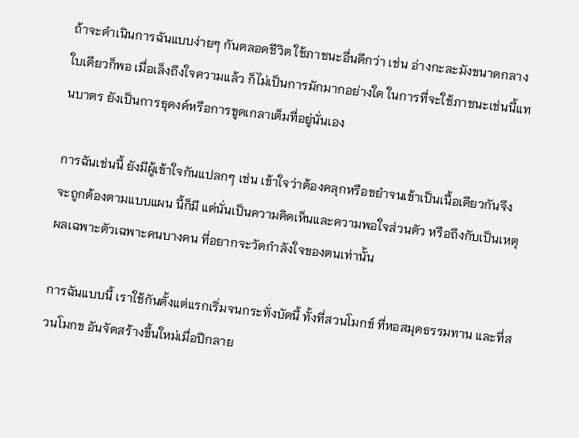ถ้าจะดำเนินการฉันแบบง่ายๆ กันตลอดชีวิต ใช้ภาชนะอื่นดีกว่า เช่น อ่างกะละมังขนาดกลางใบเดียวก็พอ เมื่อเล็งถึงใจความแล้ว ก็ไม่เป็นการมักมากอย่างใด ในการที่จะใช้ภาชนะเช่นนี้แทนบาตร ยังเป็นการธุดงค์หรือการขูดเกลาเต็มที่อยู่นั่นเอง

การฉันเช่นนี้ ยังมีผู้เข้าใจกันแปลกๆ เช่น เข้าใจว่าต้องคลุกหรือขยำจนเข้าเป็นเนื้อเดียวกันจึงจะถูกต้องตามแบบแผน นี้ก็มี แต่นั่นเป็นความคิดเห็นและความพอใจส่วนตัว หรือถึงกับเป็นเหตุผลเฉพาะตัวเฉพาะคนบางคน ที่อยากจะวัดกำลังใจของตนเท่านั้น

การฉันแบบนี้ เราใช้กันตั้งแต่แรกเริ่มจนกระทั่งบัดนี้ ทั้งที่สวนโมกข์ ที่หอสมุดธรรมทาน และที่สวนโมกข อันจัดสร้างขึ้นใหม่เมื่อปีกลาย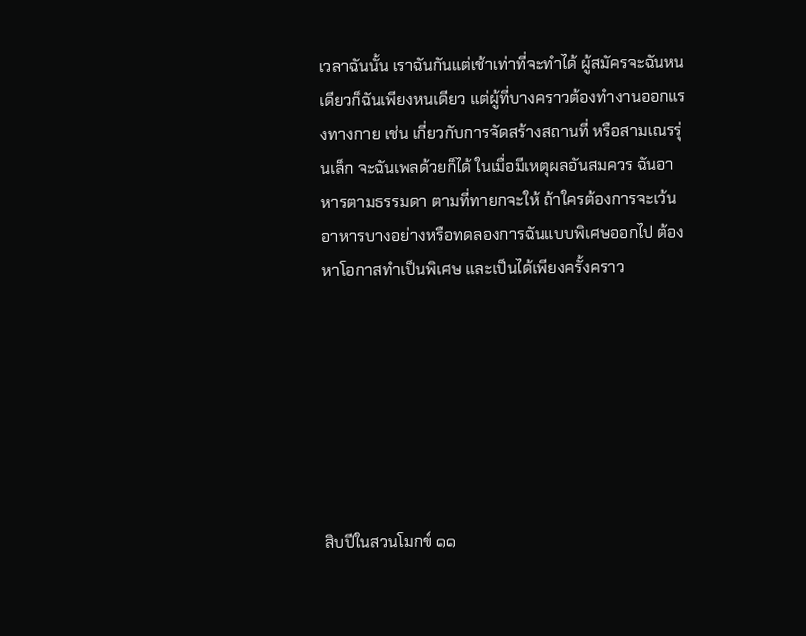เวลาฉันนั้น เราฉันกันแต่เช้าเท่าที่จะทำได้ ผู้สมัครจะฉันหนเดียวก็ฉันเพียงหนเดียว แต่ผู้ที่บางคราวต้องทำงานออกแรงทางกาย เช่น เกี่ยวกับการจัดสร้างสถานที่ หรือสามเณรรุ่นเล็ก จะฉันเพลด้วยก็ได้ ในเมื่อมีเหตุผลอันสมควร ฉันอาหารตามธรรมดา ตามที่ทายกจะให้ ถ้าใครต้องการจะเว้นอาหารบางอย่างหรือทดลองการฉันแบบพิเศษออกไป ต้องหาโอกาสทำเป็นพิเศษ และเป็นได้เพียงครั้งคราว







สิบปีในสวนโมกข์ ๑๑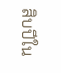สิบปีใน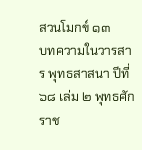สวนโมกข์ ๑๓
บทความในวารสาร พุทธสาสนา ปีที่ ๖๘ เล่ม ๒ พุทธศักราช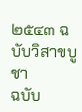๒๕๔๓ ฉบับวิสาขบูชา
ฉบับ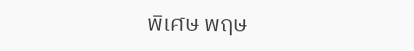พิเศษ พฤษ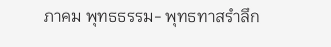ภาคม พุทธธรรม- พุทธทาสรำลึก